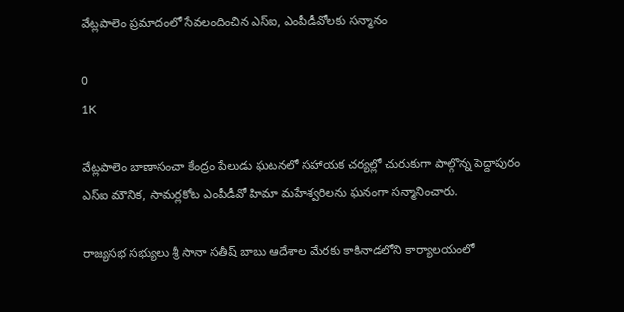వేట్లపాలెం ప్రమాదంలో సేవలందించిన ఎస్ఐ, ఎంపీడీవోలకు సన్మానం

0
1K

వేట్లపాలెం బాణాసంచా కేంద్రం పేలుడు ఘటనలో సహాయక చర్యల్లో చురుకుగా పాల్గొన్న పెద్దాపురం ఎస్ఐ మౌనిక, సామర్లకోట ఎంపీడీవో హిమా మహేశ్వరిలను ఘనంగా సన్మానించారు.

రాజ్యసభ సభ్యులు శ్రీ సానా సతీష్ బాబు ఆదేశాల మేరకు కాకినాడలోని కార్యాలయంలో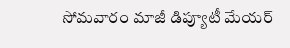సోమవారం మాజీ డిప్యూటీ మేయర్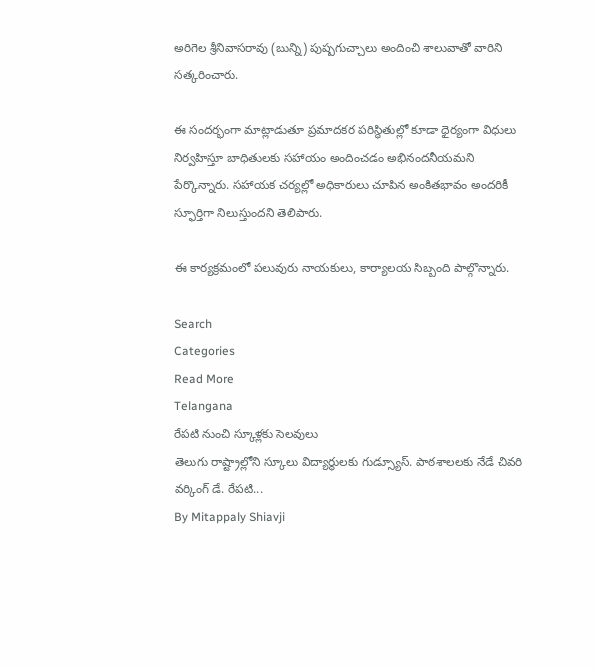అరిగెల శ్రీనివాసరావు (బున్ని) పుష్పగుచ్చాలు అందించి శాలువాతో వారిని సత్కరించారు.

ఈ సందర్భంగా మాట్లాడుతూ ప్రమాదకర పరిస్థితుల్లో కూడా ధైర్యంగా విధులు నిర్వహిస్తూ బాధితులకు సహాయం అందించడం అభినందనీయమని పేర్కొన్నారు. సహాయక చర్యల్లో అధికారులు చూపిన అంకితభావం అందరికీ స్ఫూర్తిగా నిలుస్తుందని తెలిపారు.

ఈ కార్యక్రమంలో పలువురు నాయకులు, కార్యాలయ సిబ్బంది పాల్గొన్నారు.

Search
Categories
Read More
Telangana
రేపటి నుంచి స్కూళ్లకు సెలవులు
తెలుగు రాష్ట్రాల్లోని స్కూలు విద్యార్థులకు గుడ్స్యూస్. పాఠశాలలకు నేడే చివరి వర్కింగ్ డే. రేపటి...
By Mitappaly Shiavji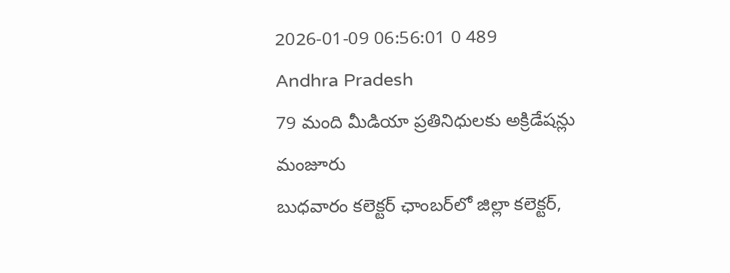2026-01-09 06:56:01 0 489
Andhra Pradesh
79 మంది మీడియా ప్రతినిధులకు అక్రిడేషన్లు మంజూరు
బుధవారం కలెక్టర్ ఛాంబర్‌లో జిల్లా కలెక్టర్,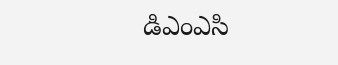డిఎంఎసి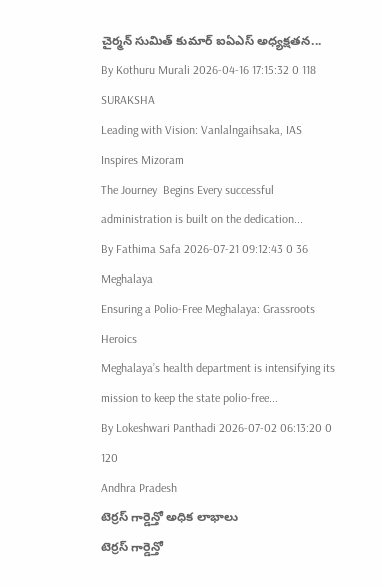చైర్మన్ సుమిత్ కుమార్ ఐఏఎస్ అధ్యక్షతన...
By Kothuru Murali 2026-04-16 17:15:32 0 118
SURAKSHA
Leading with Vision: Vanlalngaihsaka, IAS Inspires Mizoram
The Journey  Begins Every successful administration is built on the dedication...
By Fathima Safa 2026-07-21 09:12:43 0 36
Meghalaya
Ensuring a Polio-Free Meghalaya: Grassroots Heroics
Meghalaya’s health department is intensifying its mission to keep the state polio-free...
By Lokeshwari Panthadi 2026-07-02 06:13:20 0 120
Andhra Pradesh
టెర్రస్ గార్డెన్తో అధిక లాభాలు
టెర్రస్ గార్డెన్తో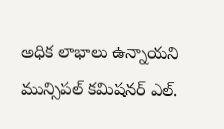అధిక లాభాలు ఉన్నాయని మున్సిపల్ కమిషనర్ ఎల్.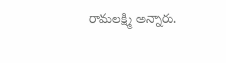రామలక్ష్మి అన్నారు.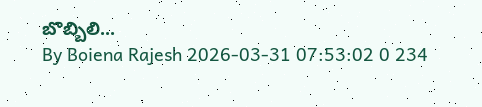బొబ్బిలి...
By Boiena Rajesh 2026-03-31 07:53:02 0 234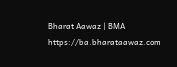Bharat Aawaz | BMA https://ba.bharataawaz.com